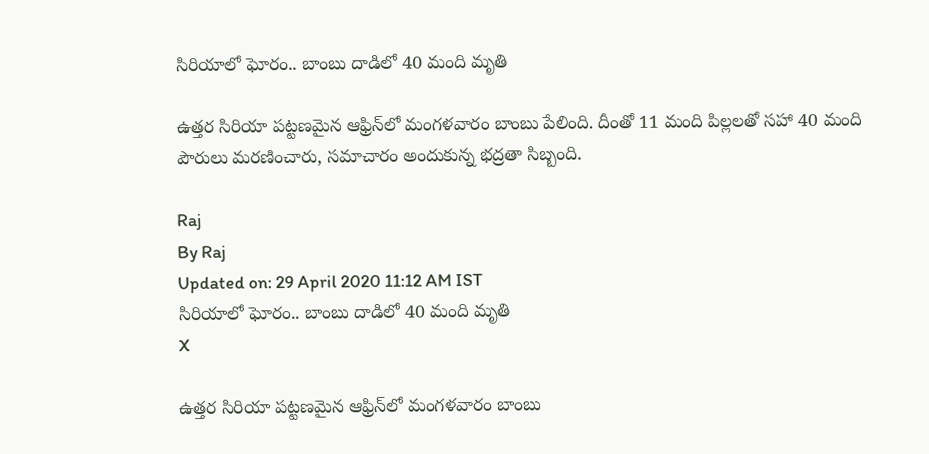సిరియాలో ఘోరం.. బాంబు దాడిలో 40 మంది మృతి

ఉత్తర సిరియా పట్టణమైన ఆఫ్రిన్‌లో మంగళవారం బాంబు పేలింది. దీంతో 11 మంది పిల్లలతో సహా 40 మంది పౌరులు మరణించారు, సమాచారం అందుకున్న భద్రతా సిబ్బంది.

Raj
By Raj
Updated on: 29 April 2020 11:12 AM IST
సిరియాలో ఘోరం.. బాంబు దాడిలో 40 మంది మృతి
X

ఉత్తర సిరియా పట్టణమైన ఆఫ్రిన్‌లో మంగళవారం బాంబు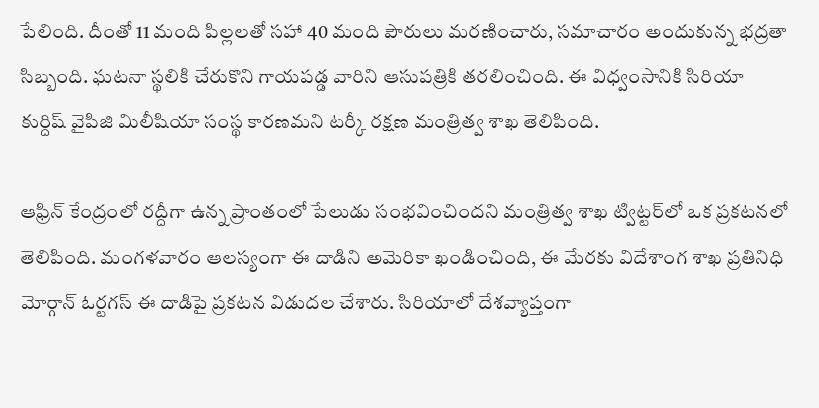పేలింది. దీంతో 11 మంది పిల్లలతో సహా 40 మంది పౌరులు మరణించారు, సమాచారం అందుకున్న భద్రతా సిబ్బంది. ఘటనా స్థలికి చేరుకొని గాయపడ్డ వారిని ఆసుపత్రికి తరలించింది. ఈ విధ్వంసానికి సిరియా కుర్దిష్ వైపిజి మిలీషియా సంస్థ కారణమని టర్కీ రక్షణ మంత్రిత్వ శాఖ తెలిపింది.

ఆఫ్రిన్ కేంద్రంలో రద్దీగా ఉన్న ప్రాంతంలో పేలుడు సంభవించిందని మంత్రిత్వ శాఖ ట్విట్టర్‌లో ఒక ప్రకటనలో తెలిపింది. మంగళవారం ఆలస్యంగా ఈ దాడిని అమెరికా ఖండించింది, ఈ మేరకు విదేశాంగ శాఖ ప్రతినిధి మోర్గాన్ ఓర్టగస్ ఈ దాడిపై ప్రకటన విడుదల చేశారు. సిరియాలో దేశవ్యాప్తంగా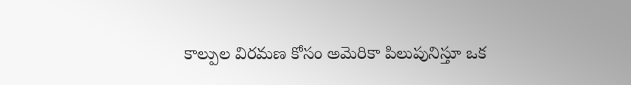కాల్పుల విరమణ కోసం అమెరికా పిలుపునిస్తూ ఒక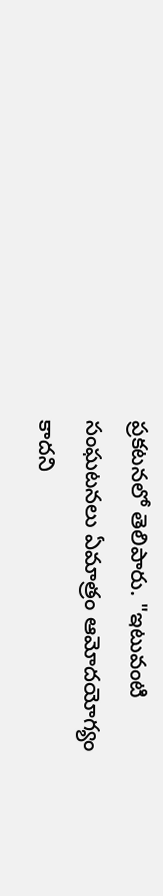ప్రకటనలో తెలిపారు. "ఇటువంటి సంఘటనలు ఏమాత్రం ఆమోదయోగ్యం కాదని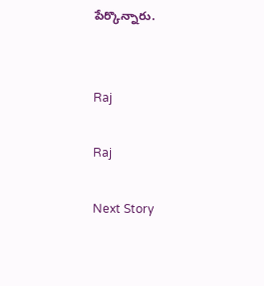పేర్కొన్నారు.


Raj

Raj

Next Story